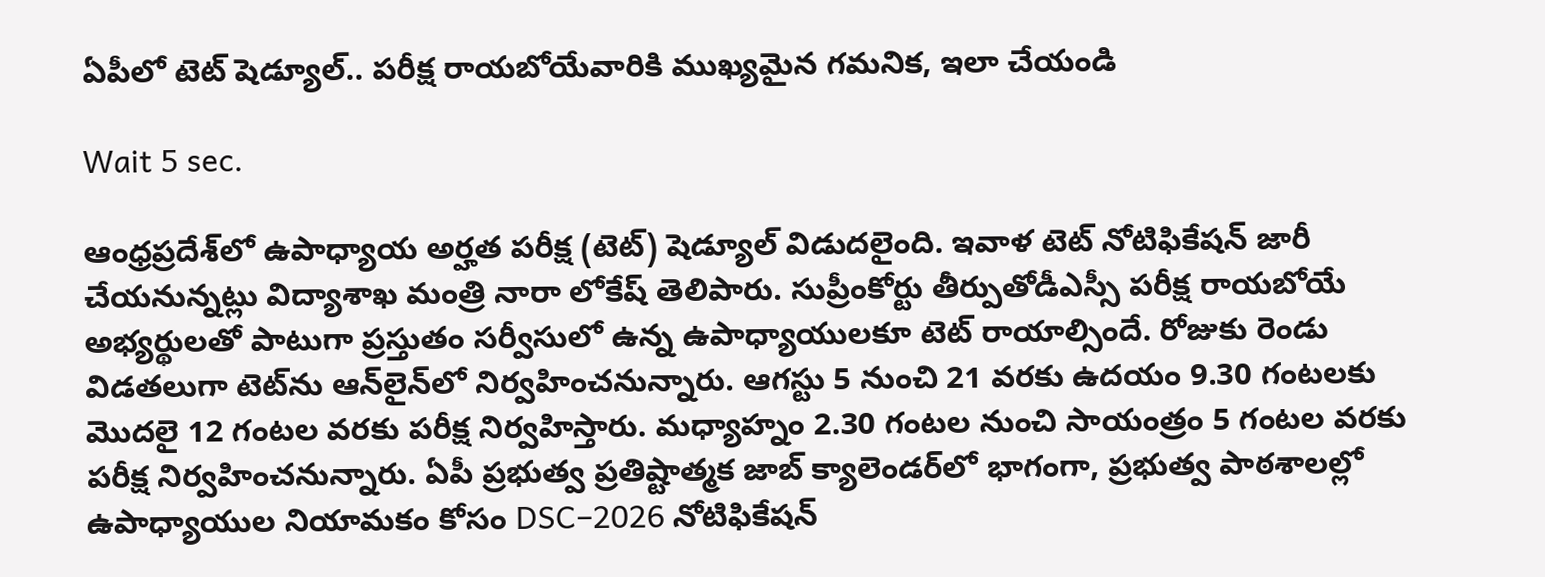ఏపీలో టెట్ షెడ్యూల్.. పరీక్ష రాయబోయేవారికి ముఖ్యమైన గమనిక, ఇలా చేయండి

Wait 5 sec.

ఆంధ్రప్రదేశ్‌లో ఉపాధ్యాయ అర్హత పరీక్ష (టెట్‌) షెడ్యూల్‌ విడుదలైంది. ఇవాళ టెట్‌ నోటిఫికేషన్‌ జారీ చేయనున్నట్లు విద్యాశాఖ మంత్రి నారా లోకేష్ తెలిపారు. సుప్రీంకోర్టు తీర్పుతోడీఎస్సీ పరీక్ష రాయబోయే అభ్యర్థులతో పాటుగా ప్రస్తుతం సర్వీసులో ఉన్న ఉపాధ్యాయులకూ టెట్‌ రాయాల్సిందే. రోజుకు రెండు విడతలుగా టెట్‌ను ఆన్‌లైన్‌లో నిర్వహించనున్నారు. ఆగస్టు 5 నుంచి 21 వరకు ఉదయం 9.30 గంటలకు మొదలై 12 గంటల వరకు పరీక్ష నిర్వహిస్తారు. మధ్యాహ్నం 2.30 గంటల నుంచి సాయంత్రం 5 గంటల వరకు పరీక్ష నిర్వహించనున్నారు. ఏపీ ప్రభుత్వ ప్రతిష్టాత్మక జాబ్ క్యాలెండర్‌లో భాగంగా, ప్రభుత్వ పాఠశాలల్లో ఉపాధ్యాయుల నియామకం కోసం DSC–2026 నోటిఫికేషన్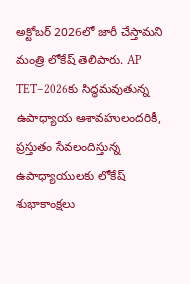అక్టోబర్ 2026లో జారీ చేస్తామని మంత్రి లోకేష్ తెలిపారు. AP TET–2026కు సిద్ధమవుతున్న ఉపాధ్యాయ ఆశావహులందరికీ, ప్రస్తుతం సేవలందిస్తున్న ఉపాధ్యాయులకు లోకేష్ శుభాకాంక్షలు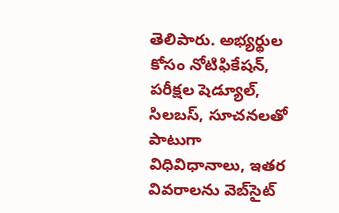తెలిపారు. అభ్యర్థుల కోసం నోటిఫికేషన్, పరీక్షల షెడ్యూల్, సిలబస్, సూచనలతో పాటుగా విధివిధానాలు, ఇతర వివరాలను వెబ్‌సైట్‌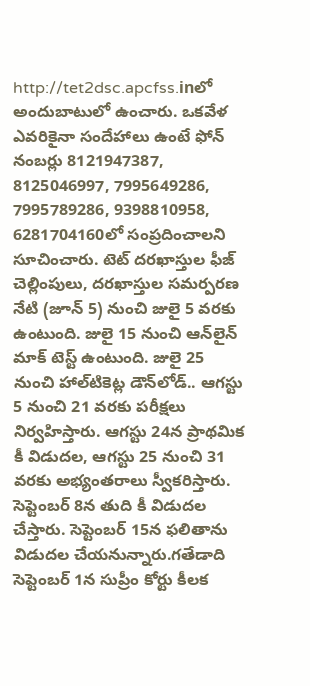http://tet2dsc.apcfss.inలో అందుబాటులో ఉంచారు. ఒకవేళ ఎవరికైనా సందేహాలు ఉంటే ఫోన్‌ నంబర్లు 8121947387, 8125046997, 7995649286, 7995789286, 9398810958, 6281704160లో సంప్రదించాలని సూచించారు. టెట్ దరఖాస్తుల ఫీజ్ చెల్లింపులు, దరఖాస్తుల సమర్పరణ నేటి (జూన్ 5) నుంచి జులై 5 వరకు ఉంటుంది. జులై 15 నుంచి ఆన్‌లైన్‌ మాక్‌ టెస్ట్‌ ఉంటుంది. జులై 25 నుంచి హాల్‌టికెట్ల డౌన్‌లోడ్‌.. ఆగస్టు 5 నుంచి 21 వరకు పరీక్షలు నిర్వహిస్తారు. ఆగస్టు 24న ప్రాథమిక కీ విడుదల, ఆగస్టు 25 నుంచి 31 వరకు అభ్యంతరాలు స్వీకరిస్తారు. సెప్టెంబర్ 8న తుది కీ విడుదల చేస్తారు. సెప్టెంబర్ 15న ఫలితాను విడుదల చేయనున్నారు.గతేడాది సెప్టెంబర్ 1న సుప్రీం కోర్టు కీలక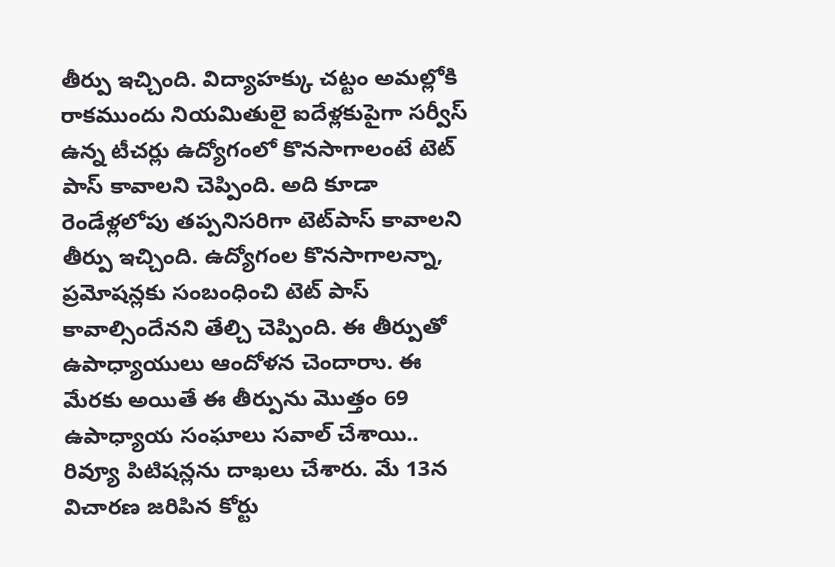తీర్పు ఇచ్చింది. విద్యాహక్కు చట్టం అమల్లోకి రాకముందు నియమితులై ఐదేళ్లకుపైగా సర్వీస్‌ ఉన్న టీచర్లు ఉద్యోగంలో కొనసాగాలంటే టెట్ పాస్ కావాలని చెప్పింది. అది కూడా రెండేళ్లలోపు తప్పనిసరిగా టెట్‌పాస్‌ కావాలని తీర్పు ఇచ్చింది. ఉద్యోగంల కొనసాగాలన్నా, ప్రమోషన్లకు సంబంధించి టెట్ పాస్ కావాల్సిందేనని తేల్చి చెప్పింది. ఈ తీర్పుతో ఉపాధ్యాయులు ఆందోళన చెందారాు. ఈ మేరకు అయితే ఈ తీర్పును మొత్తం 69 ఉపాధ్యాయ సంఘాలు సవాల్ చేశాయి.. రివ్యూ పిటిషన్లను దాఖలు చేశారు. మే 13న విచారణ జరిపిన కోర్టు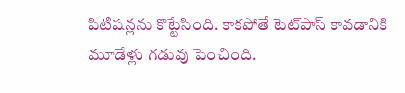పిటిషన్లను కొట్టేసింది. కాకపోతే టెట్‌పాస్ కావడానికి మూడేళ్లు గడువు పెంచింది.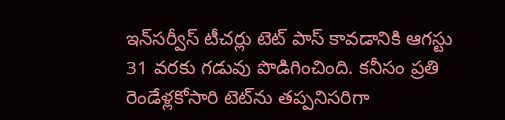ఇన్‌సర్వీస్‌ టీచర్లు టెట్‌ పాస్‌ కావడానికి ఆగస్టు 31 వరకు గడువు పొడిగించింది. కనీసం ప్రతి రెండేళ్లకోసారి టెట్‌ను తప్పనిసరిగా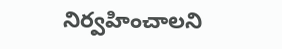నిర్వహించాలని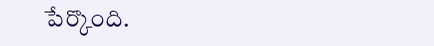పేర్కొంది.